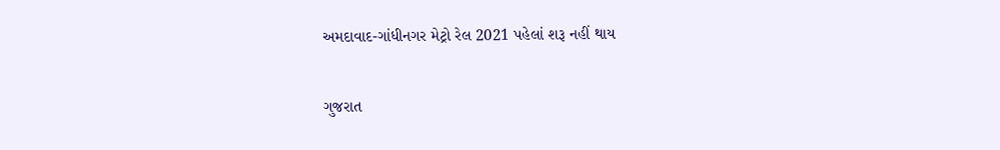અમદાવાદ-ગાંધીનગર મેટ્રો રેલ 2021 પહેલાં શરૂ નહીં થાય

ગુજરાત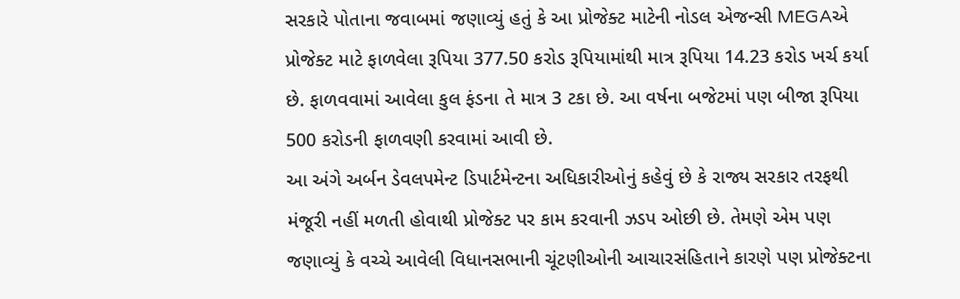સરકારે પોતાના જવાબમાં જણાવ્યું હતું કે આ પ્રોજેક્ટ માટેની નોડલ એજન્સી MEGAએ પ્રોજેક્ટ માટે ફાળવેલા રૂપિયા 377.50 કરોડ રૂપિયામાંથી માત્ર રૂપિયા 14.23 કરોડ ખર્ચ કર્યા છે. ફાળવવામાં આવેલા કુલ ફંડના તે માત્ર 3 ટકા છે. આ વર્ષના બજેટમાં પણ બીજા રૂપિયા 500 કરોડની ફાળવણી કરવામાં આવી છે.
આ અંગે અર્બન ડેવલપમેન્ટ ડિપાર્ટમેન્ટના અધિકારીઓનું કહેવું છે કે રાજ્ય સરકાર તરફથી મંજૂરી નહીં મળતી હોવાથી પ્રોજેક્ટ પર કામ કરવાની ઝડપ ઓછી છે. તેમણે એમ પણ જણાવ્યું કે વચ્ચે આવેલી વિધાનસભાની ચૂંટણીઓની આચારસંહિતાને કારણે પણ પ્રોજેક્ટના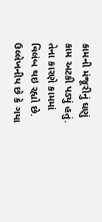કામની મંજૂરીનું ઘણું કામ અટકી પડ્યું હતું. તેના કારણે કામમાં વિલંબ થઇ રહ્યો છે.
ઉલ્લેખનીય છે કે ગયા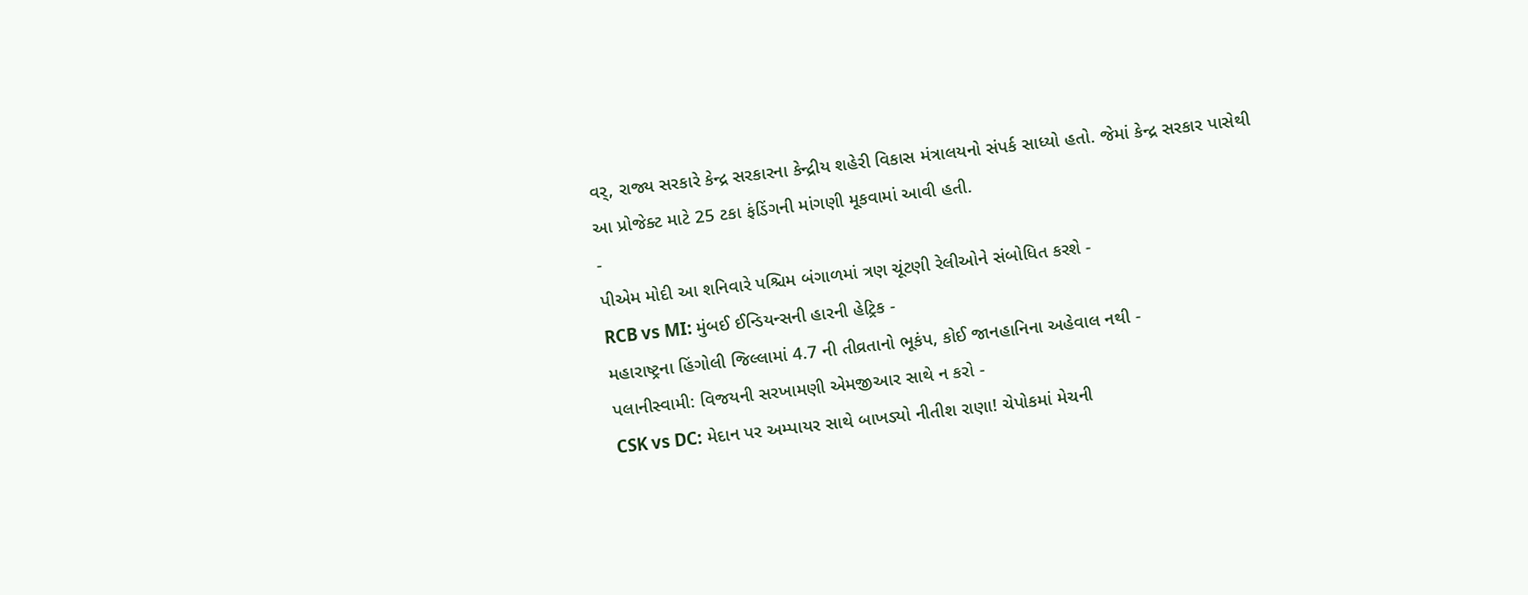વર્, રાજ્ય સરકારે કેન્દ્ર સરકારના કેન્દ્રીય શહેરી વિકાસ મંત્રાલયનો સંપર્ક સાધ્યો હતો. જેમાં કેન્દ્ર સરકાર પાસેથી આ પ્રોજેક્ટ માટે 25 ટકા ફંડિંગની માંગણી મૂકવામાં આવી હતી.
-
પીએમ મોદી આ શનિવારે પશ્ચિમ બંગાળમાં ત્રણ ચૂંટણી રેલીઓને સંબોધિત કરશે -
RCB vs MI: મુંબઈ ઈન્ડિયન્સની હારની હેટ્રિક -
મહારાષ્ટ્રના હિંગોલી જિલ્લામાં 4.7 ની તીવ્રતાનો ભૂકંપ, કોઈ જાનહાનિના અહેવાલ નથી -
પલાનીસ્વામી: વિજયની સરખામણી એમજીઆર સાથે ન કરો -
CSK vs DC: મેદાન પર અમ્પાયર સાથે બાખડ્યો નીતીશ રાણા! ચેપોકમાં મેચની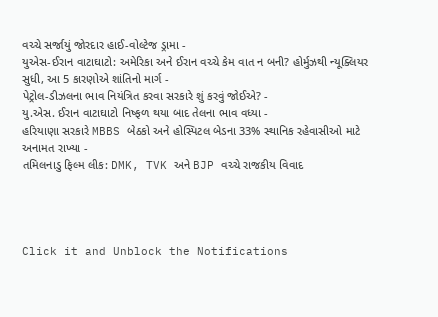વચ્ચે સર્જાયું જોરદાર હાઈ-વોલ્ટેજ ડ્રામા -
યુએસ-ઈરાન વાટાઘાટો: અમેરિકા અને ઈરાન વચ્ચે કેમ વાત ન બની? હોર્મુઝથી ન્યૂક્લિયર સુધી, આ 5 કારણોએ શાંતિનો માર્ગ -
પેટ્રોલ-ડીઝલના ભાવ નિયંત્રિત કરવા સરકારે શું કરવું જોઈએ? -
યુ.એસ. ઈરાન વાટાઘાટો નિષ્ફળ થયા બાદ તેલના ભાવ વધ્યા -
હરિયાણા સરકારે MBBS બેઠકો અને હોસ્પિટલ બેડના 33% સ્થાનિક રહેવાસીઓ માટે અનામત રાખ્યા -
તમિલનાડુ ફિલ્મ લીક: DMK, TVK અને BJP વચ્ચે રાજકીય વિવાદ




Click it and Unblock the Notifications